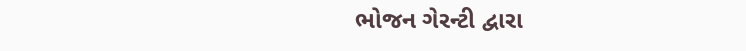ભોજન ગેરન્ટી દ્વારા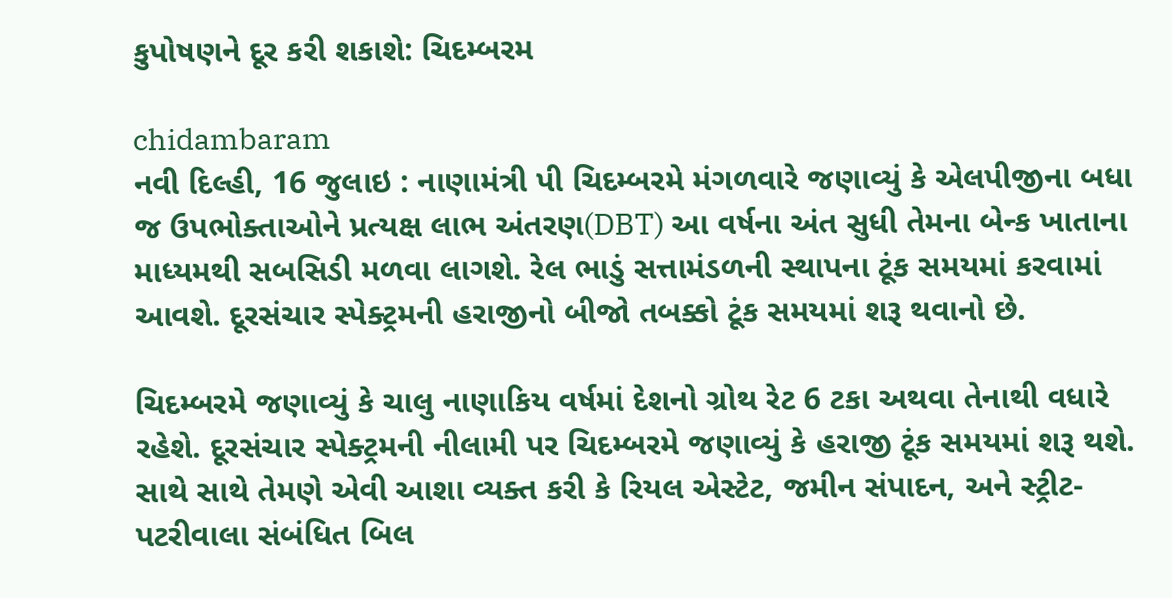કુપોષણને દૂર કરી શકાશે: ચિદમ્બરમ

chidambaram
નવી દિલ્હી, 16 જુલાઇ : નાણામંત્રી પી ચિદમ્બરમે મંગળવારે જણાવ્યું કે એલપીજીના બધા જ ઉપભોક્તાઓને પ્રત્યક્ષ લાભ અંતરણ(DBT) આ વર્ષના અંત સુધી તેમના બેન્ક ખાતાના માધ્યમથી સબસિડી મળવા લાગશે. રેલ ભાડું સત્તામંડળની સ્થાપના ટૂંક સમયમાં કરવામાં આવશે. દૂરસંચાર સ્પેક્ટ્રમની હરાજીનો બીજો તબક્કો ટૂંક સમયમાં શરૂ થવાનો છે.

ચિદમ્બરમે જણાવ્યું કે ચાલુ નાણાકિય વર્ષમાં દેશનો ગ્રોથ રેટ 6 ટકા અથવા તેનાથી વધારે રહેશે. દૂરસંચાર સ્પેક્ટ્રમની નીલામી પર ચિદમ્બરમે જણાવ્યું કે હરાજી ટૂંક સમયમાં શરૂ થશે. સાથે સાથે તેમણે એવી આશા વ્યક્ત કરી કે રિયલ એસ્ટેટ, જમીન સંપાદન, અને સ્ટ્રીટ-પટરીવાલા સંબંધિત બિલ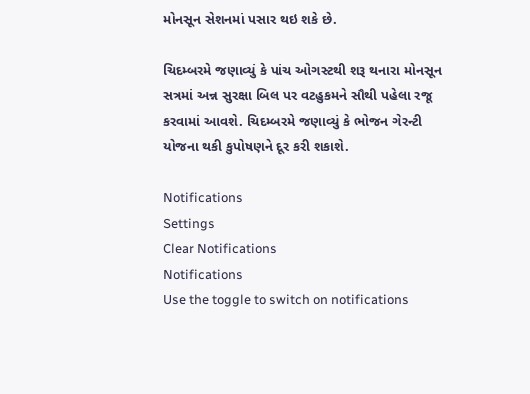મોનસૂન સેશનમાં પસાર થઇ શકે છે.

ચિદમ્બરમે જણાવ્યું કે પાંચ ઓગસ્ટથી શરૂ થનારા મોનસૂન સત્રમાં અન્ન સુરક્ષા બિલ પર વટહુકમને સૌથી પહેલા રજૂ કરવામાં આવશે. ચિદમ્બરમે જણાવ્યું કે ભોજન ગેરન્ટી યોજના થકી કુપોષણને દૂર કરી શકાશે.

Notifications
Settings
Clear Notifications
Notifications
Use the toggle to switch on notifications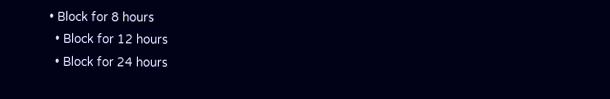• Block for 8 hours
  • Block for 12 hours
  • Block for 24 hours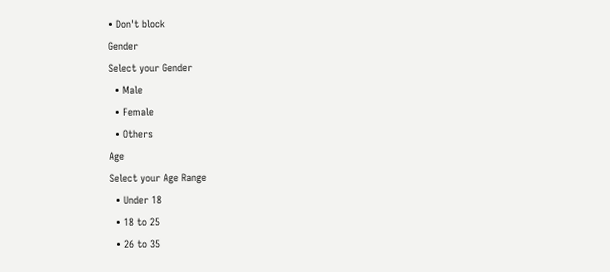• Don't block
Gender
Select your Gender
  • Male
  • Female
  • Others
Age
Select your Age Range
  • Under 18
  • 18 to 25
  • 26 to 35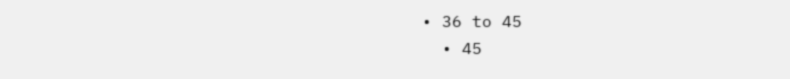• 36 to 45
  • 45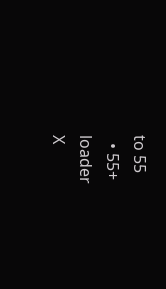to 55
  • 55+
loader
X